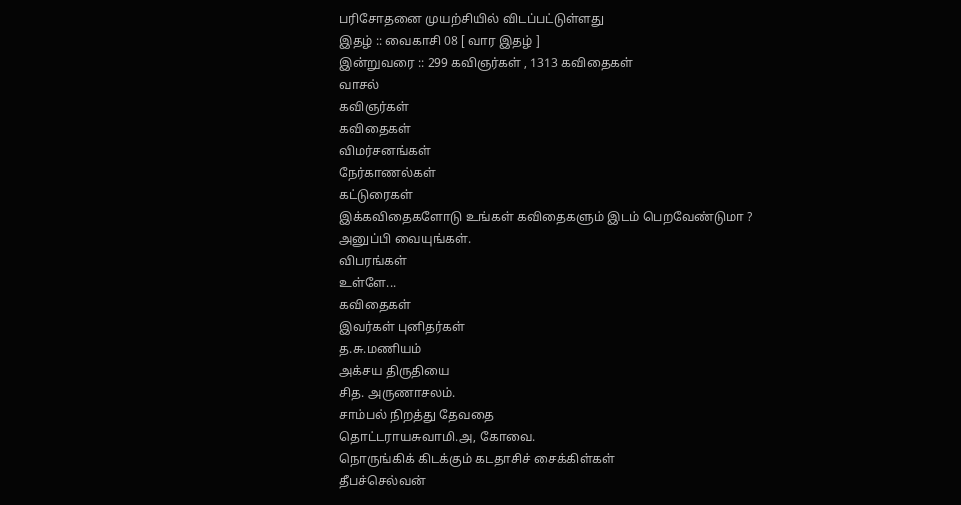பரிசோதனை முயற்சியில் விடப்பட்டுள்ளது
இதழ் :: வைகாசி 08 [ வார இதழ் ]
இன்றுவரை :: 299 கவிஞர்கள் , 1313 கவிதைகள்
வாசல்
கவிஞர்கள்
கவிதைகள்
விமர்சனங்கள்
நேர்காணல்கள்
கட்டுரைகள்
இக்கவிதைகளோடு உங்கள் கவிதைகளும் இடம் பெறவேண்டுமா ?
அனுப்பி வையுங்கள்.
விபரங்கள்
உள்ளே...
கவிதைகள்
இவர்கள் புனிதர்கள்
த.சு.மணியம்
அக்சய திருதியை
சித. அருணாசலம்.
சாம்பல் நிறத்து தேவதை
தொட்டராயசுவாமி.அ, கோவை.
நொருங்கிக் கிடக்கும் கடதாசிச் சைக்கிள்கள்
தீபச்செல்வன்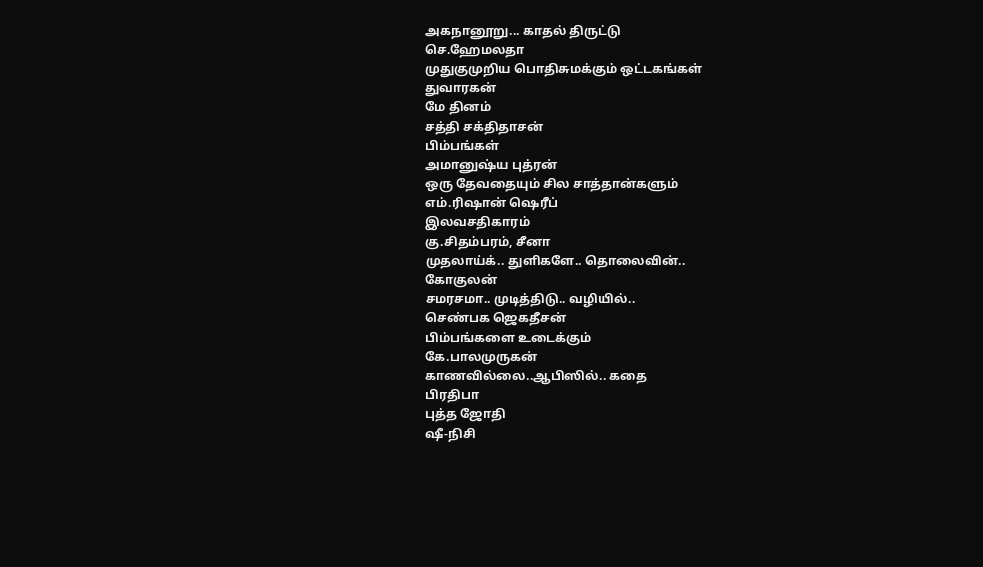அகநானூறு... காதல் திருட்டு
செ.ஹேமலதா
முதுகுமுறிய பொதிசுமக்கும் ஒட்டகங்கள்
துவாரகன்
மே தினம்
சத்தி சக்திதாசன்
பிம்பங்கள்
அமானுஷ்ய புத்ரன்
ஒரு தேவதையும் சில சாத்தான்களும்
எம்.ரிஷான் ஷெரீப்
இலவசதிகாரம்
கு.சிதம்பரம், சீனா
முதலாய்க்.. துளிகளே.. தொலைவின்..
கோகுலன்
சமரசமா.. முடித்திடு.. வழியில்..
செண்பக ஜெகதீசன்
பிம்பங்களை உடைக்கும்
கே.பாலமுருகன்
காணவில்லை..ஆபிஸில்.. கதை
பிரதிபா
புத்த ஜோதி
ஷீ-நிசி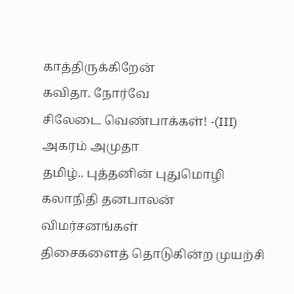காத்திருக்கிறேன்
கவிதா. நோர்வே
சிலேடை வெண்பாக்கள்! -(III)
அகரம் அமுதா
தமிழ்.. புத்தனின் புதுமொழி
கலாநிதி தனபாலன்
விமர்சனங்கள்
திசைகளைத் தொடுகின்ற முயற்சி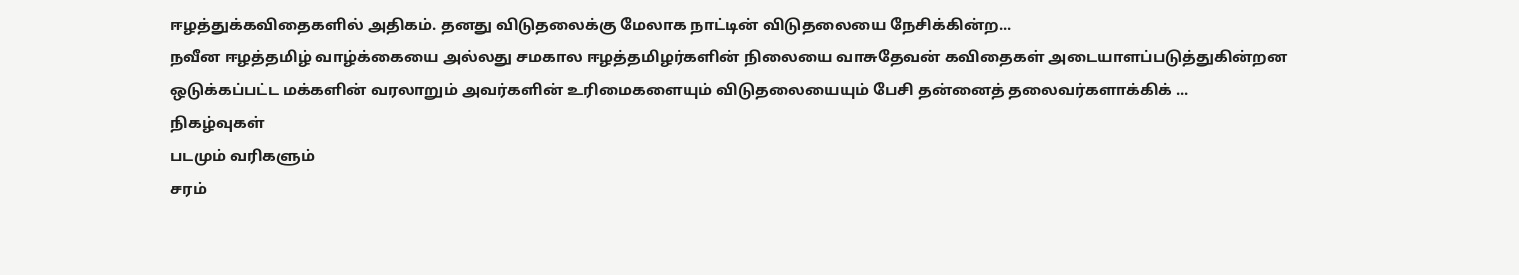ஈழத்துக்கவிதைகளில் அதிகம். தனது விடுதலைக்கு மேலாக நாட்டின் விடுதலையை நேசிக்கின்ற...
நவீன ஈழத்தமிழ் வாழ்க்கையை அல்லது சமகால ஈழத்தமிழர்களின் நிலையை வாசுதேவன் கவிதைகள் அடையாளப்படுத்துகின்றன
ஒடுக்கப்பட்ட மக்களின் வரலாறும் அவர்களின் உரிமைகளையும் விடுதலையையும் பேசி தன்னைத் தலைவர்களாக்கிக் ...
நிகழ்வுகள்
படமும் வரிகளும்
சரம்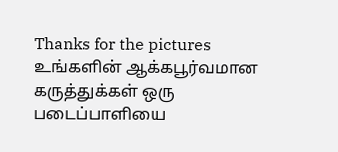Thanks for the pictures
உங்களின் ஆக்கபூர்வமான கருத்துக்கள் ஒரு படைப்பாளியை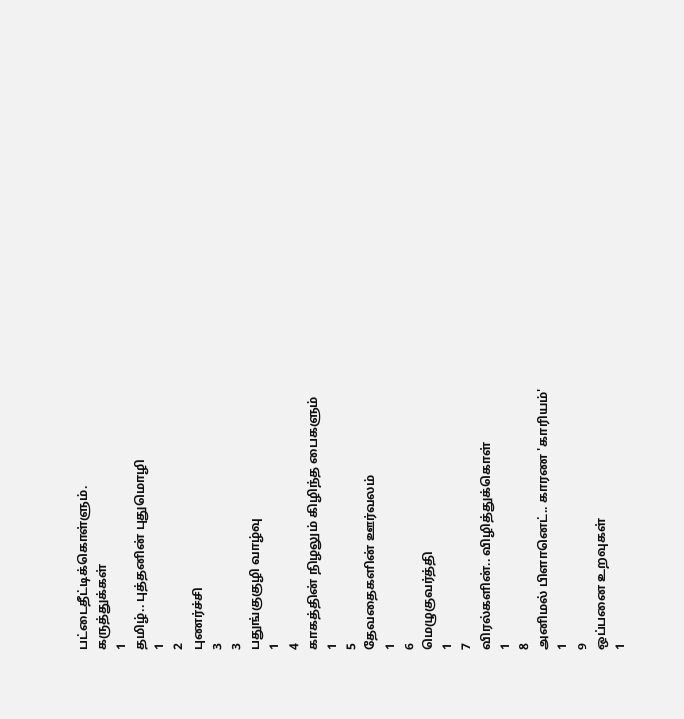பட்டைதீட்டிக்கொள்ளும்.
கருத்துக்கள்
1
தமிழ்.. புத்தனின் புதுமொழி
1
2
புணர்ச்சி
3
3
பதுங்குகுழி வாழ்வு
1
4
காகத்தின் நிழலும் கிழிந்த பைகளும்
1
5
தேவதைகளின் ஊர்வலம்
1
6
மெழுகுவர்த்தி
1
7
விரல்களின்.. விழித்துக்கொள்
1
8
அனிமல் பிளானெட்.. காரண 'காரியம்'
1
9
ஒப்பனை உறவுகள்
1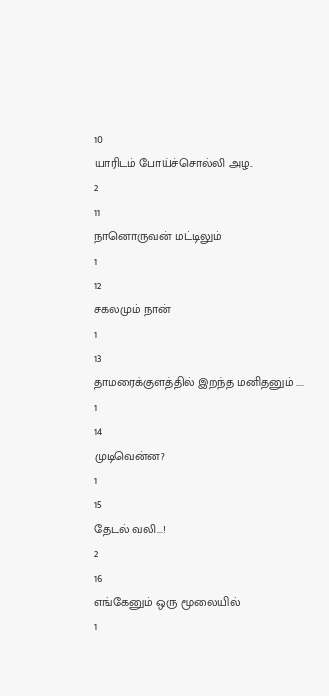10
யாரிடம் போய்ச்சொல்லி அழ..
2
11
நானொருவன் மட்டிலும்
1
12
சகலமும் நான்
1
13
தாமரைக்குளத்தில் இறந்த மனிதனும் ....
1
14
முடிவென்ன?
1
15
தேடல் வலி...!
2
16
எங்கேனும் ஒரு மூலையில்
1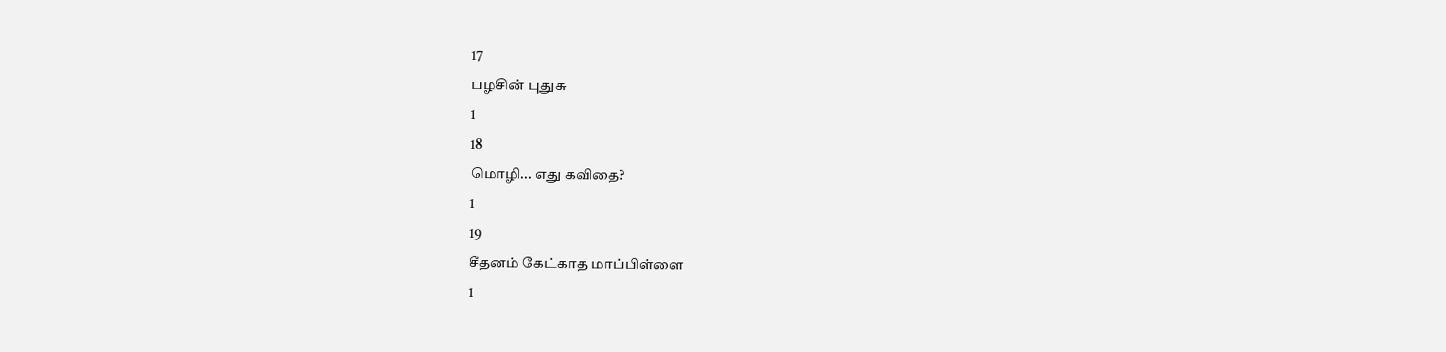17
பழசின் புதுசு
1
18
மொழி... எது கவிதை?
1
19
சீதனம் கேட்காத மாப்பிள்ளை
1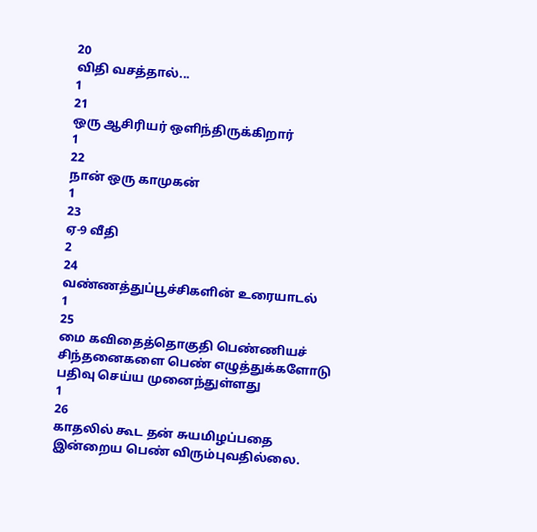20
விதி வசத்தால்...
1
21
ஒரு ஆசிரியர் ஒளிந்திருக்கிறார்
1
22
நான் ஒரு காமுகன்
1
23
ஏ-9 வீதி
2
24
வண்ணத்துப்பூச்சிகளின் உரையாடல்
1
25
மை கவிதைத்தொகுதி பெண்ணியச் சிந்தனைகளை பெண் எழுத்துக்களோடு பதிவு செய்ய முனைந்துள்ளது
1
26
காதலில் கூட தன் சுயமிழப்பதை இன்றைய பெண் விரும்புவதில்லை.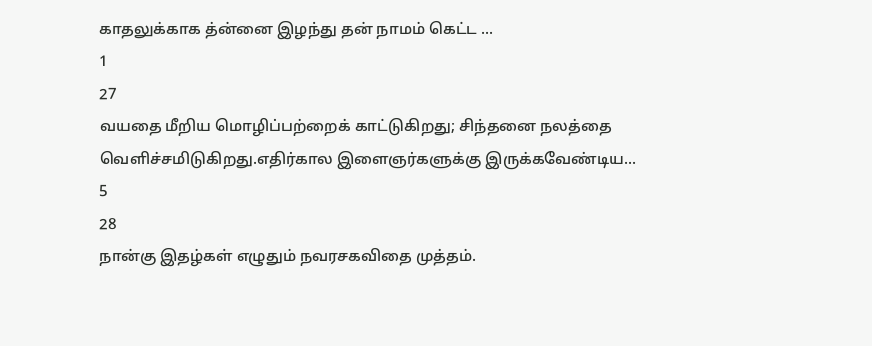காதலுக்காக த்ன்னை இழந்து தன் நாமம் கெட்ட ...
1
27
வயதை மீறிய மொழிப்பற்றைக் காட்டுகிறது; சிந்தனை நலத்தை வெளிச்சமிடுகிறது.எதிர்கால இளைஞர்களுக்கு இருக்கவேண்டிய...
5
28
நான்கு இதழ்கள் எழுதும் நவரசகவிதை முத்தம்.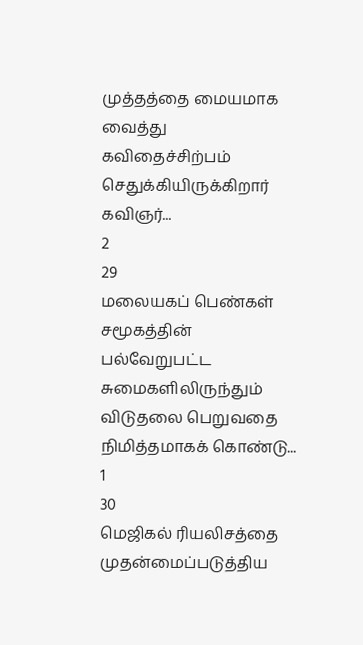முத்தத்தை மையமாக வைத்து கவிதைச்சிற்பம் செதுக்கியிருக்கிறார் கவிஞர்...
2
29
மலையகப் பெண்கள் சமூகத்தின் பல்வேறுபட்ட சுமைகளிலிருந்தும் விடுதலை பெறுவதை நிமித்தமாகக் கொண்டு...
1
30
மெஜிகல் ரியலிசத்தை முதன்மைப்படுத்திய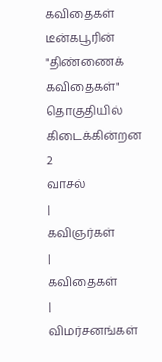கவிதைகள் டீன்கபூரின் "திண்ணைக் கவிதைகள்" தொகுதியில் கிடைக்கின்றன
2
வாசல்
|
கவிஞர்கள்
|
கவிதைகள்
|
விமர்சனங்கள்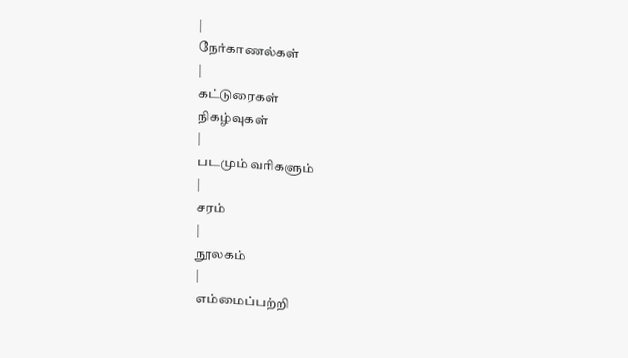|
நேர்காணல்கள்
|
கட்டுரைகள்
நிகழ்வுகள்
|
படமும் வரிகளும்
|
சரம்
|
நூலகம்
|
எம்மைப்பற்றி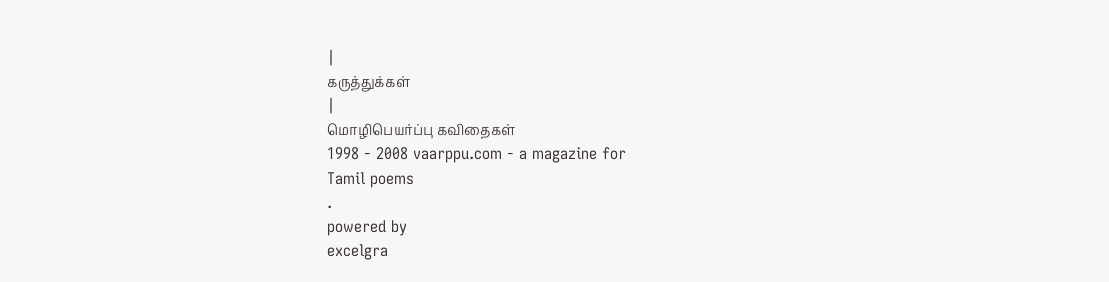|
கருத்துக்கள்
|
மொழிபெயர்ப்பு கவிதைகள்
1998 - 2008 vaarppu.com - a magazine for
Tamil poems
.
powered by
excelgra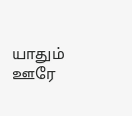யாதும் ஊரே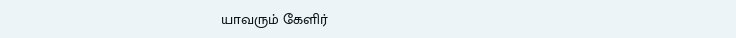யாவரும் கேளிர்